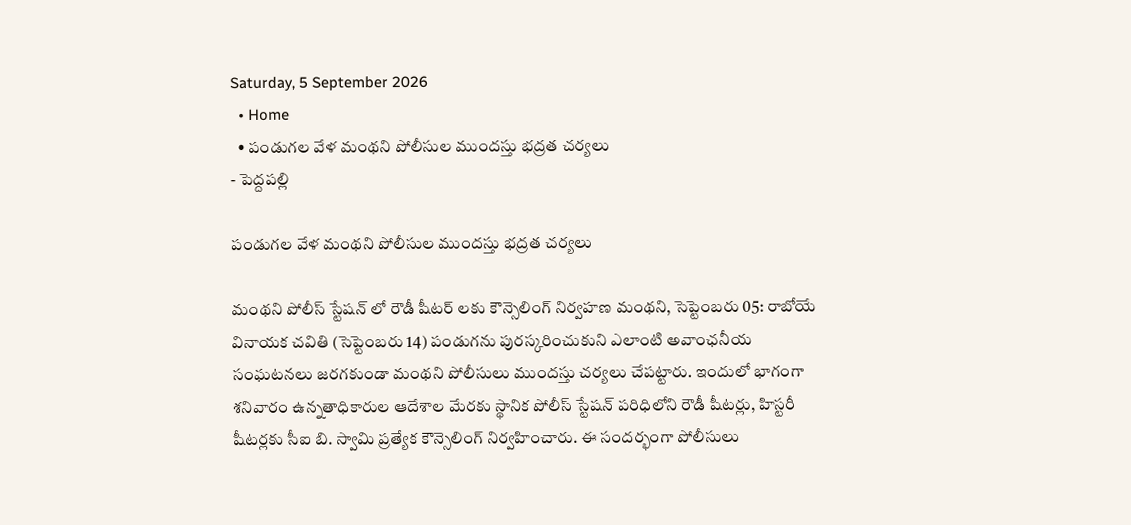Saturday, 5 September 2026
  • Home
  • పండుగల వేళ మంథని పోలీసుల ముందస్తు భద్రత చర్యలు
- పెద్దపల్లి

పండుగల వేళ మంథని పోలీసుల ముందస్తు భద్రత చర్యలు

మంథని పోలీస్ స్టేషన్ లో రౌడీ షీటర్ లకు కౌన్సెలింగ్ నిర్వహణ మంథని, సెప్టెంబరు 05: రాబోయే వినాయక చవితి (సెప్టెంబరు 14) పండుగను పురస్కరించుకుని ఎలాంటి అవాంఛనీయ సంఘటనలు జరగకుండా మంథని పోలీసులు ముందస్తు చర్యలు చేపట్టారు. ఇందులో భాగంగా శనివారం ఉన్నతాధికారుల ఆదేశాల మేరకు స్థానిక పోలీస్ స్టేషన్ పరిధిలోని రౌడీ షీటర్లు, హిస్టరీ షీటర్లకు సీఐ బి. స్వామి ప్రత్యేక కౌన్సెలింగ్ నిర్వహించారు. ఈ సందర్భంగా పోలీసులు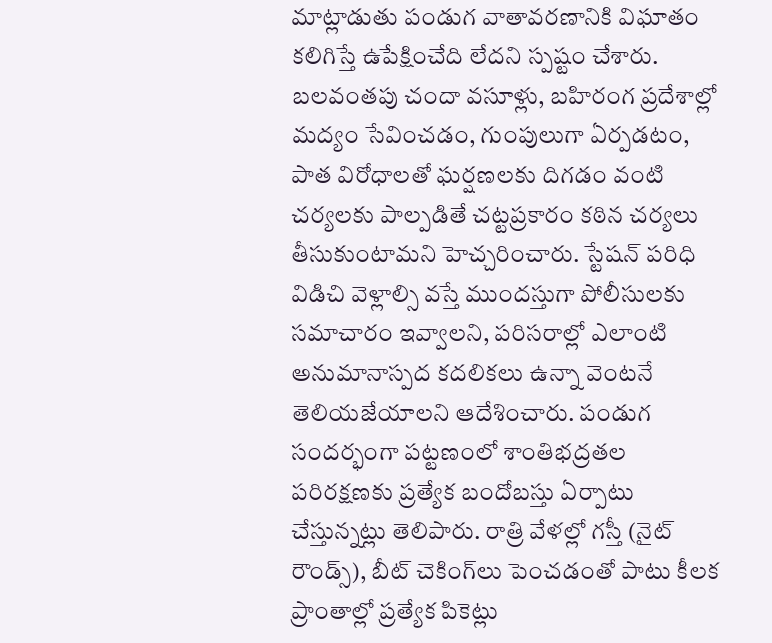మాట్లాడుతు పండుగ వాతావరణానికి విఘాతం కలిగిస్తే ఉపేక్షించేది లేదని స్పష్టం చేశారు. బలవంతపు చందా వసూళ్లు, బహిరంగ ప్రదేశాల్లో మద్యం సేవించడం, గుంపులుగా ఏర్పడటం, పాత విరోధాలతో ఘర్షణలకు దిగడం వంటి చర్యలకు పాల్పడితే చట్టప్రకారం కఠిన చర్యలు తీసుకుంటామని హెచ్చరించారు. స్టేషన్ పరిధి విడిచి వెళ్లాల్సి వస్తే ముందస్తుగా పోలీసులకు సమాచారం ఇవ్వాలని, పరిసరాల్లో ఎలాంటి అనుమానాస్పద కదలికలు ఉన్నా వెంటనే తెలియజేయాలని ఆదేశించారు. పండుగ సందర్భంగా పట్టణంలో శాంతిభద్రతల పరిరక్షణకు ప్రత్యేక బందోబస్తు ఏర్పాటు చేస్తున్నట్లు తెలిపారు. రాత్రి వేళల్లో గస్తీ (నైట్ రౌండ్స్), బీట్ చెకింగ్‌లు పెంచడంతో పాటు కీలక ప్రాంతాల్లో ప్రత్యేక పికెట్లు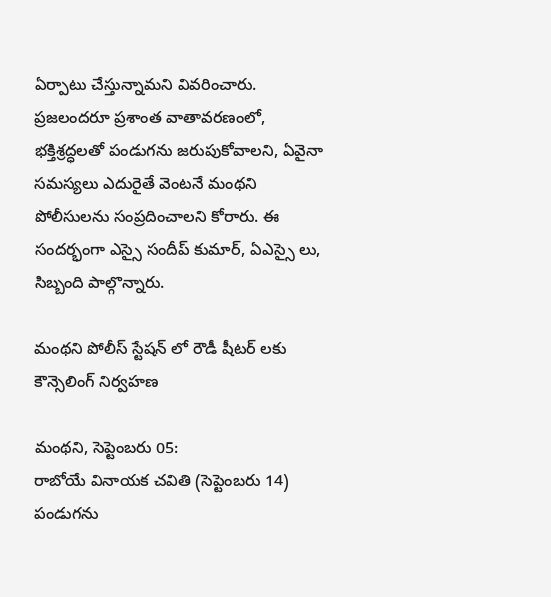ఏర్పాటు చేస్తున్నామని వివరించారు. ప్రజలందరూ ప్రశాంత వాతావరణంలో, భక్తిశ్రద్ధలతో పండుగను జరుపుకోవాలని, ఏవైనా సమస్యలు ఎదురైతే వెంటనే మంథని పోలీసులను సంప్రదించాలని కోరారు. ఈ సందర్భంగా ఎస్సై సందీప్ కుమార్, ఏఎస్సై లు, సిబ్బంది పాల్గొన్నారు.

మంథని పోలీస్ స్టేషన్ లో రౌడీ షీటర్ లకు కౌన్సెలింగ్ నిర్వహణ

మంథని, సెప్టెంబరు 05:
రాబోయే వినాయక చవితి (సెప్టెంబరు 14) పండుగను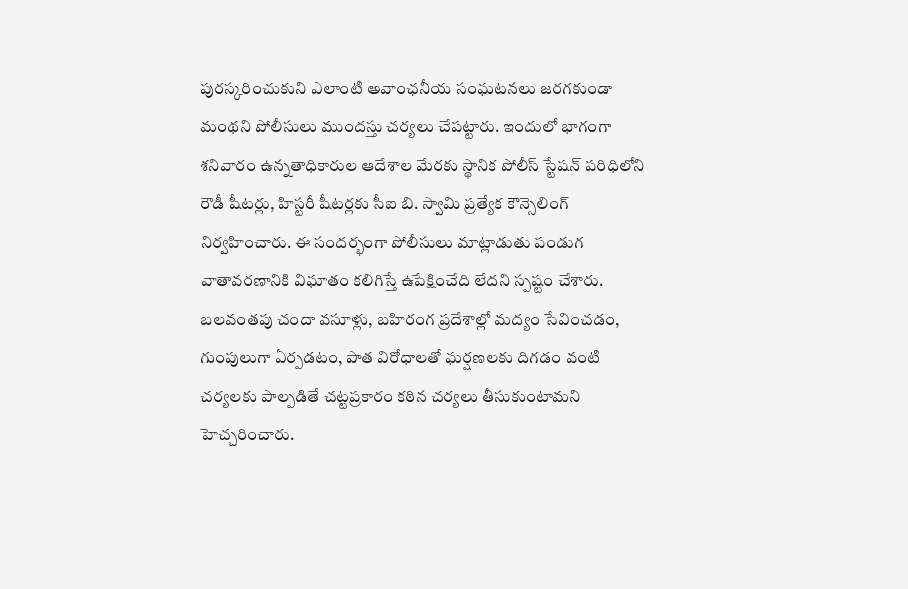పురస్కరించుకుని ఎలాంటి అవాంఛనీయ సంఘటనలు జరగకుండా మంథని పోలీసులు ముందస్తు చర్యలు చేపట్టారు. ఇందులో భాగంగా శనివారం ఉన్నతాధికారుల ఆదేశాల మేరకు స్థానిక పోలీస్ స్టేషన్ పరిధిలోని రౌడీ షీటర్లు, హిస్టరీ షీటర్లకు సీఐ బి. స్వామి ప్రత్యేక కౌన్సెలింగ్ నిర్వహించారు. ఈ సందర్భంగా పోలీసులు మాట్లాడుతు పండుగ వాతావరణానికి విఘాతం కలిగిస్తే ఉపేక్షించేది లేదని స్పష్టం చేశారు. బలవంతపు చందా వసూళ్లు, బహిరంగ ప్రదేశాల్లో మద్యం సేవించడం, గుంపులుగా ఏర్పడటం, పాత విరోధాలతో ఘర్షణలకు దిగడం వంటి చర్యలకు పాల్పడితే చట్టప్రకారం కఠిన చర్యలు తీసుకుంటామని హెచ్చరించారు.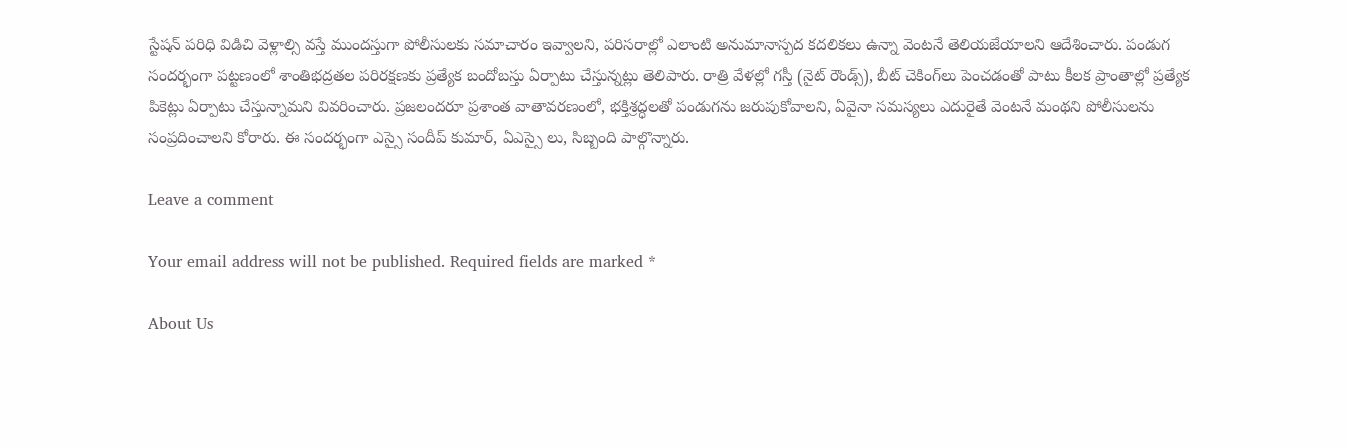స్టేషన్ పరిధి విడిచి వెళ్లాల్సి వస్తే ముందస్తుగా పోలీసులకు సమాచారం ఇవ్వాలని, పరిసరాల్లో ఎలాంటి అనుమానాస్పద కదలికలు ఉన్నా వెంటనే తెలియజేయాలని ఆదేశించారు. పండుగ సందర్భంగా పట్టణంలో శాంతిభద్రతల పరిరక్షణకు ప్రత్యేక బందోబస్తు ఏర్పాటు చేస్తున్నట్లు తెలిపారు. రాత్రి వేళల్లో గస్తీ (నైట్ రౌండ్స్), బీట్ చెకింగ్‌లు పెంచడంతో పాటు కీలక ప్రాంతాల్లో ప్రత్యేక పికెట్లు ఏర్పాటు చేస్తున్నామని వివరించారు. ప్రజలందరూ ప్రశాంత వాతావరణంలో, భక్తిశ్రద్ధలతో పండుగను జరుపుకోవాలని, ఏవైనా సమస్యలు ఎదురైతే వెంటనే మంథని పోలీసులను సంప్రదించాలని కోరారు. ఈ సందర్భంగా ఎస్సై సందీప్ కుమార్, ఏఎస్సై లు, సిబ్బంది పాల్గొన్నారు.

Leave a comment

Your email address will not be published. Required fields are marked *

About Us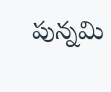పున్నమి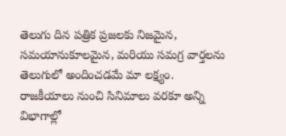తెలుగు దిన పత్రిక ప్రజలకు నిజమైన, సమయానుకూలమైన, మరియు సమగ్ర వార్తలను తెలుగులో అందించడమే మా లక్ష్యం.
రాజకీయాలు నుంచి సినిమాలు వరకూ అన్ని విభాగాల్లో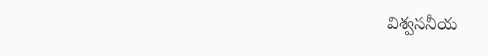విశ్వసనీయ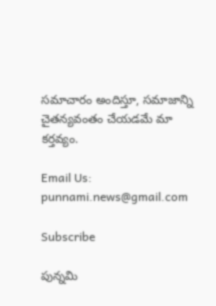సమాచారం అందిస్తూ, సమాజాన్ని చైతన్యవంతం చేయడమే మా కర్తవ్యం.

Email Us: punnami.news@gmail.com

Subscribe

పున్నమి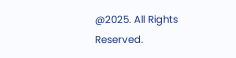@2025. All Rights Reserved.